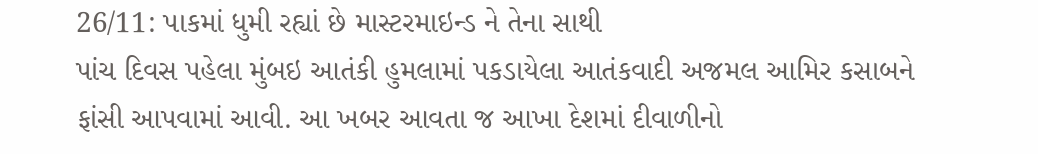26/11: પાકમાં ધુમી રહ્યાં છે માસ્ટરમાઇન્ડ ને તેના સાથી
પાંચ દિવસ પહેલા મુંબઇ આતંકી હુમલામાં પકડાયેલા આતંકવાદી અજમલ આમિર કસાબને ફાંસી આપવામાં આવી. આ ખબર આવતા જ આખા દેશમાં દીવાળીનો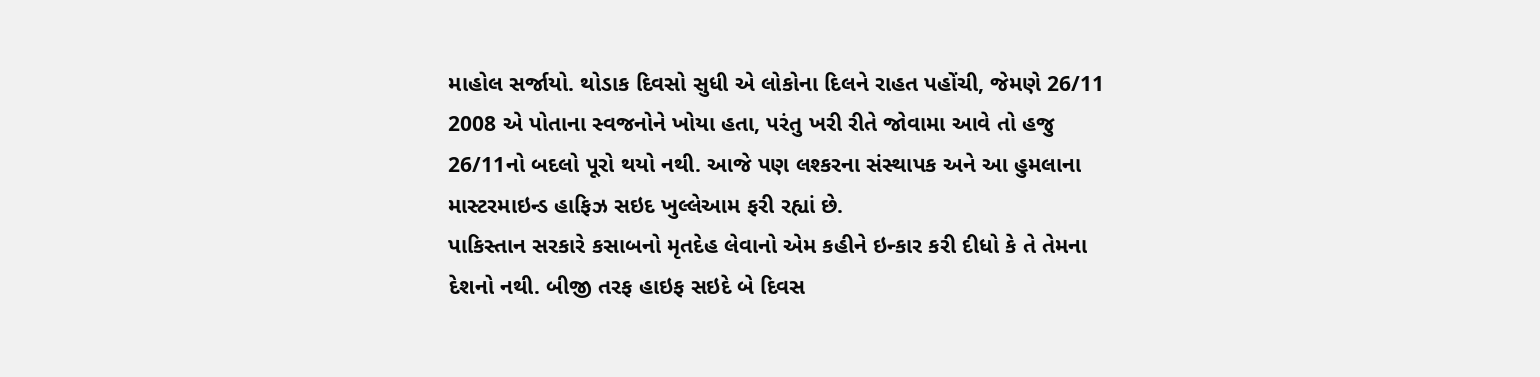માહોલ સર્જાયો. થોડાક દિવસો સુધી એ લોકોના દિલને રાહત પહોંચી, જેમણે 26/11 2008 એ પોતાના સ્વજનોને ખોયા હતા, પરંતુ ખરી રીતે જોવામા આવે તો હજુ 26/11નો બદલો પૂરો થયો નથી. આજે પણ લશ્કરના સંસ્થાપક અને આ હુમલાના માસ્ટરમાઇન્ડ હાફિઝ સઇદ ખુલ્લેઆમ ફરી રહ્યાં છે.
પાકિસ્તાન સરકારે કસાબનો મૃતદેહ લેવાનો એમ કહીને ઇન્કાર કરી દીધો કે તે તેમના દેશનો નથી. બીજી તરફ હાઇફ સઇદે બે દિવસ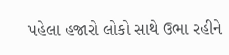પહેલા હજારો લોકો સાથે ઉભા રહીને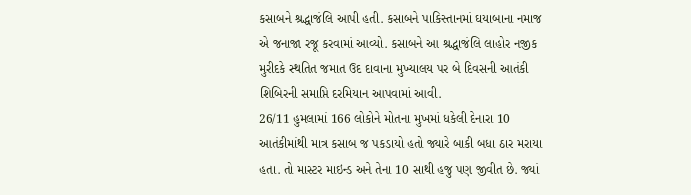કસાબને શ્રદ્ધાજંલિ આપી હતી. કસાબને પાકિસ્તાનમાં ઘયાબાના નમાજ એ જનાજા રજૂ કરવામાં આવ્યો. કસાબને આ શ્રદ્ધાજંલિ લાહોર નજીક મુરીદકે સ્થતિત જમાત ઉદ દાવાના મુખ્યાલય પર બે દિવસની આતંકી શિબિરની સમાપ્તિ દરમિયાન આપવામાં આવી.
26/11 હુમલામાં 166 લોકોને મોતના મુખમાં ધકેલી દેનારા 10 આતંકીમાંથી માત્ર કસાબ જ પકડાયો હતો જ્યારે બાકી બધા ઠાર મરાયા હતા. તો માસ્ટર માઇન્ડ અને તેના 10 સાથી હજુ પણ જીવીત છે. જ્યાં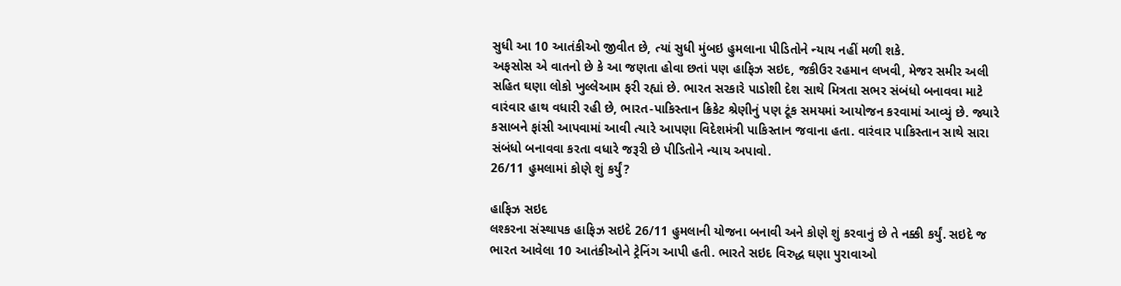સુધી આ 10 આતંકીઓ જીવીત છે, ત્યાં સુધી મુંબઇ હુમલાના પીડિતોને ન્યાય નહીં મળી શકે.
અફસોસ એ વાતનો છે કે આ જણતા હોવા છતાં પણ હાફિઝ સઇદ, જકીઉર રહમાન લખવી, મેજર સમીર અલી સહિત ઘણા લોકો ખુલ્લેઆમ ફરી રહ્યાં છે. ભારત સરકારે પાડોશી દેશ સાથે મિત્રતા સભર સંબંધો બનાવવા માટે વારંવાર હાથ વધારી રહી છે, ભારત-પાકિસ્તાન ક્રિકેટ શ્રેણીનું પણ ટૂંક સમયમાં આયોજન કરવામાં આવ્યું છે. જ્યારે કસાબને ફાંસી આપવામાં આવી ત્યારે આપણા વિદેશમંત્રી પાકિસ્તાન જવાના હતા. વારંવાર પાકિસ્તાન સાથે સારા સંબંધો બનાવવા કરતા વધારે જરૂરી છે પીડિતોને ન્યાય અપાવો.
26/11 હુમલામાં કોણે શું કર્યું?

હાફિઝ સઇદ
લશ્કરના સંસ્થાપક હાફિઝ સઇદે 26/11 હુમલાની યોજના બનાવી અને કોણે શું કરવાનું છે તે નક્કી કર્યું. સઇદે જ ભારત આવેલા 10 આતંકીઓને ટ્રેનિંગ આપી હતી. ભારતે સઇદ વિરુદ્ધ ઘણા પુરાવાઓ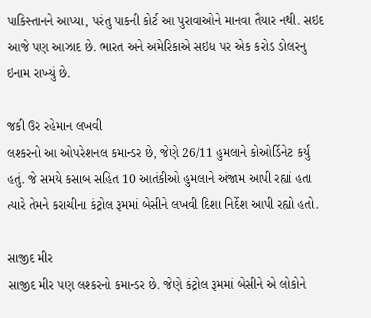પાકિસ્તાનને આપ્યા, પરંતુ પાકની કોર્ટ આ પુરાવાઓને માનવા તૈયાર નથી. સઇદ આજે પણ આઝાદ છે. ભારત અને અમેરિકાએ સઇધ પર એક કરોડ ડોલરનુ ઇનામ રાખ્યું છે.

જકી ઉર રહેમાન લખવી
લશ્કરનો આ ઓપરેશનલ કમાન્ડર છે, જેણે 26/11 હુમલાને કોઓર્ડિનેટ કર્યું હતું. જે સમયે કસાબ સહિત 10 આતંકીઓ હુમલાને અંજામ આપી રહ્યાં હતા ત્યારે તેમને કરાચીના કંટ્રોલ રૂમમાં બેસીને લખવી દિશા નિર્દેશ આપી રહ્યો હતો.

સાજીદ મીર
સાજીદ મીર પણ લશ્કરનો કમાન્ડર છે. જેણે કંટ્રોલ રૂમમાં બેસીને એ લોકોને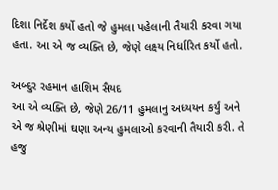દિશા નિર્દેશ કર્યો હતો જે હુમલા પહેલાની તૈયારી કરવા ગયા હતા. આ એ જ વ્યક્તિ છે, જેણે લક્ષ્ય નિર્ધારિત કર્યો હતો.

અબ્દુર રહમાન હાશિમ સૈયદ
આ એ વ્યક્તિ છે, જેણે 26/11 હુમલાનુ અધ્યયન કર્યું અને એ જ શ્રેણીમાં ઘણા અન્ય હુમલાઓ કરવાની તૈયારી કરી. તે હજુ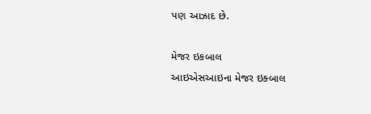પણ આઝાદ છે.

મેજર ઇકબાલ
આઇએસઆઇના મેજર ઇક્બાલ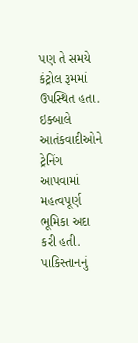પણ તે સમયે કંટ્રોલ રૂમમાં ઉપસ્થિત હતા. ઇક્બાલે આતંકવાદીઓને ટ્રેનિંગ આપવામાં મહત્વપૂર્ણ ભૂમિકા અદા કરી હતી. પાકિસ્તાનનું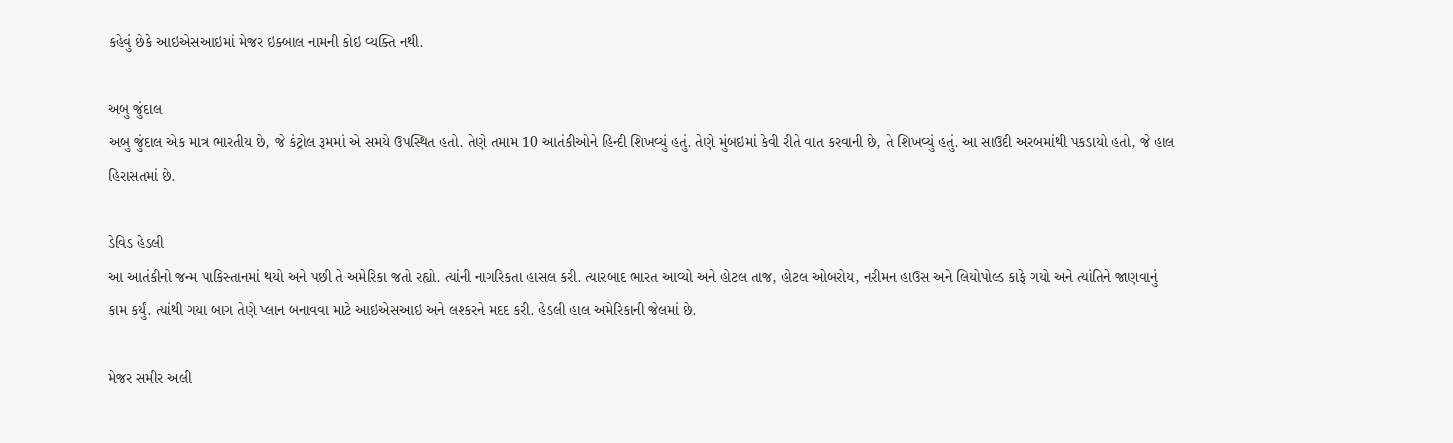કહેવું છેકે આઇએસઆઇમાં મેજર ઇક્બાલ નામની કોઇ વ્યક્તિ નથી.

અબુ જુંદાલ
અબુ જુંદાલ એક માત્ર ભારતીય છે, જે કંટ્રોલ રૂમમાં એ સમયે ઉપસ્થિત હતો. તેણે તમામ 10 આતંકીઓને હિન્દી શિખવ્યું હતું. તેણે મુંબઇમાં કેવી રીતે વાત કરવાની છે, તે શિખવ્યું હતું. આ સાઉદી અરબમાંથી પકડાયો હતો, જે હાલ હિરાસતમાં છે.

ડેવિડ હેડલી
આ આતંકીનો જન્મ પાકિસ્તાનમાં થયો અને પછી તે અમેરિકા જતો રહ્યો. ત્યાંની નાગરિકતા હાસલ કરી. ત્યારબાદ ભારત આવ્યો અને હોટલ તાજ, હોટલ ઓબરોય, નરીમન હાઉસ અને લિયોપોલ્ડ કાફે ગયો અને ત્યાંતિને જાણવાનું કામ કર્યું. ત્યાંથી ગયા બાગ તેણે પ્લાન બનાવવા માટે આઇએસઆઇ અને લશ્કરને મદદ કરી. હેડલી હાલ અમેરિકાની જેલમાં છે.

મેજર સમીર અલી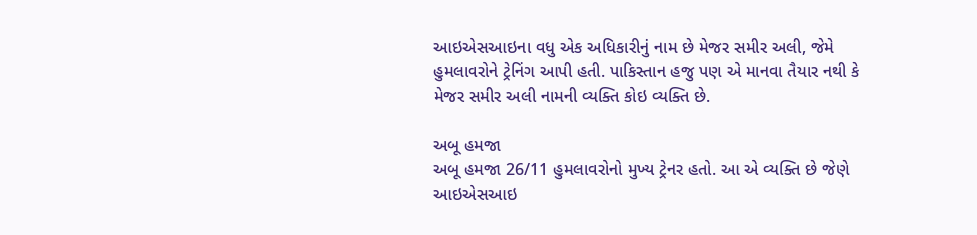આઇએસઆઇના વધુ એક અધિકારીનું નામ છે મેજર સમીર અલી, જેમે હુમલાવરોને ટ્રેનિંગ આપી હતી. પાકિસ્તાન હજુ પણ એ માનવા તૈયાર નથી કે મેજર સમીર અલી નામની વ્યક્તિ કોઇ વ્યક્તિ છે.

અબૂ હમજા
અબૂ હમજા 26/11 હુમલાવરોનો મુખ્ય ટ્રેનર હતો. આ એ વ્યક્તિ છે જેણે આઇએસઆઇ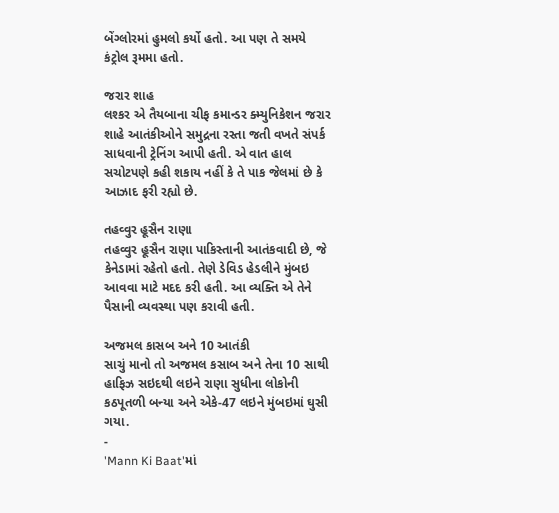બેંગ્લોરમાં હુમલો કર્યો હતો. આ પણ તે સમયે કંટ્રોલ રૂમમા હતો.

જરાર શાહ
લશ્કર એ તૈયબાના ચીફ કમાન્ડર ક્મ્યુનિકેશન જરાર શાહે આતંકીઓને સમુદ્રના રસ્તા જતી વખતે સંપર્ક સાધવાની ટ્રેનિંગ આપી હતી. એ વાત હાલ સચોટપણે કહી શકાય નહીં કે તે પાક જેલમાં છે કે આઝાદ ફરી રહ્યો છે.

તહવ્વુર હૂસૈન રાણા
તહવ્વુર હૂસૈન રાણા પાકિસ્તાની આતંકવાદી છે, જે કેનેડામાં રહેતો હતો. તેણે ડેવિડ હેડલીને મુંબઇ આવવા માટે મદદ કરી હતી. આ વ્યક્તિ એ તેને પૈસાની વ્યવસ્થા પણ કરાવી હતી.

અજમલ કાસબ અને 10 આતંકી
સાચું માનો તો અજમલ કસાબ અને તેના 10 સાથી હાફિઝ સઇદથી લઇને રાણા સુધીના લોકોની કઠપૂતળી બન્યા અને એકે-47 લઇને મુંબઇમાં ઘુસી ગયા.
-
'Mann Ki Baat'માં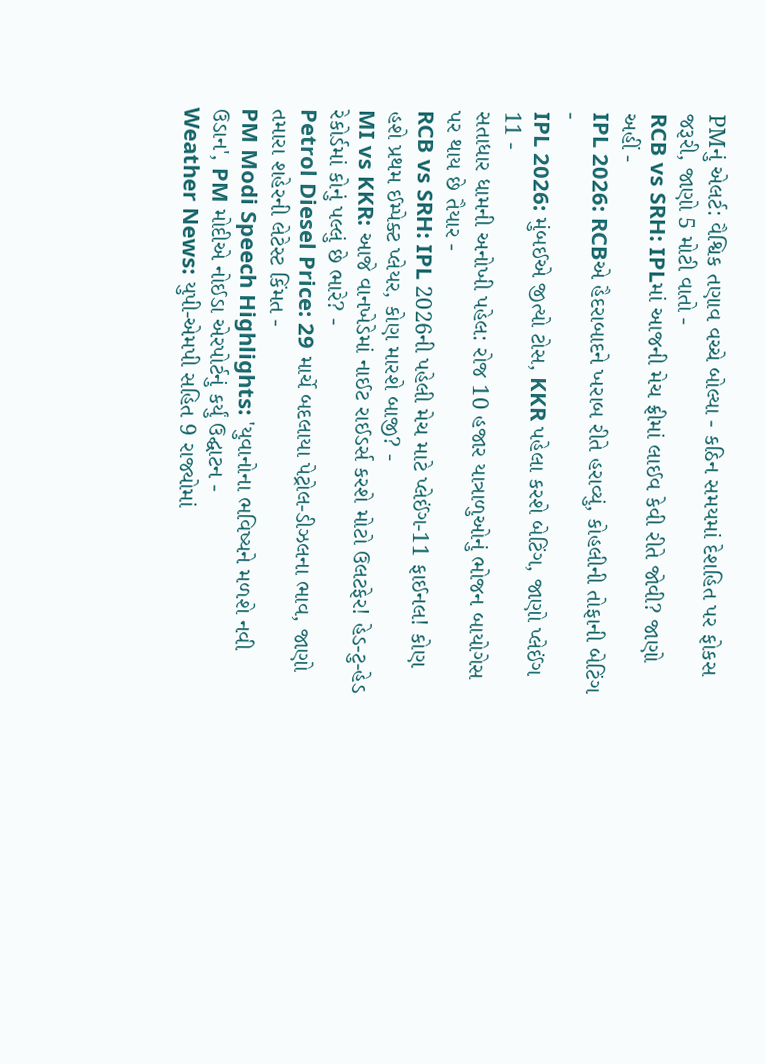PMનું એલર્ટ: વૈશ્વિક તણાવ વચ્ચે બોલ્યા - કઠિન સમયમાં દેશહિત પર ફોકસ જરૂરી, જાણો 5 મોટી વાતો -
RCB vs SRH: IPLમાં આજની મેચ ફ્રીમાં લાઈવ કેવી રીતે જોવી? જાણો અહીં -
IPL 2026: RCBએ હૈદરાબાદને ખરાબ રીતે હરાવ્યું, કોહલીની તોફાની બેટિંગ -
IPL 2026: મુંબઈએ જીત્યો ટોસ, KKR પહેલા કરશે બેટિંગ, જાણો પ્લેઈંગ 11 -
સતાધાર ધામની અનોખી પહેલ: રોજ 10 હજાર યાત્રાળુઓનું ભોજન બાયોગેસ પર થાય છે તૈયાર -
RCB vs SRH: IPL 2026ની પહેલી મેચ માટે પ્લેઈંગ-11 ફાઈનલ! કોણ હશે પ્રથમ ઈમ્પેક્ટ પ્લેયર, કોણ મારશે બાજી? -
MI vs KKR: આજે વાનખેડેમાં નાઈટ રાઈડર્સ કરશે મોટો ઉલટફેર! હેડ-ટુ-હેડ રેકોર્ડમાં કોનું પલ્લું છે ભારે? -
Petrol Diesel Price: 29 માર્ચે બદલાયા પેટ્રોલ-ડીઝલના ભાવ, જાણો તમારા શહેરની લેટેસ્ટ કિંમત -
PM Modi Speech Highlights: 'યુવાનોના ભવિષ્યને મળશે નવી ઉડાન', PM મોદીએ નોઈડા એરપોર્ટનું કર્યું ઉદ્ઘાટન -
Weather News: યુપી-એમપી સહિત 9 રાજ્યોમાં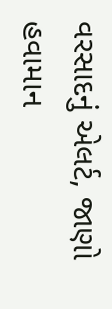વરસાદનું એલર્ટ, જાણો હવામાન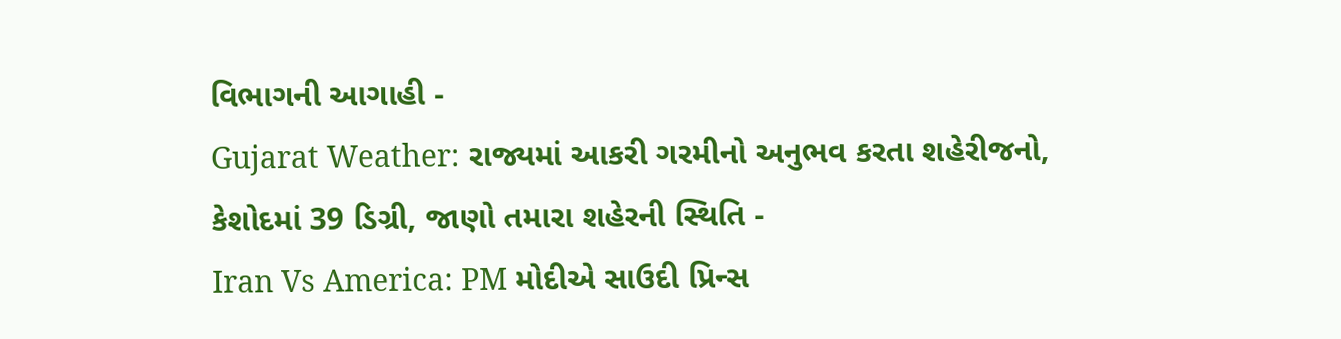વિભાગની આગાહી -
Gujarat Weather: રાજ્યમાં આકરી ગરમીનો અનુભવ કરતા શહેરીજનો, કેશોદમાં 39 ડિગ્રી, જાણો તમારા શહેરની સ્થિતિ -
Iran Vs America: PM મોદીએ સાઉદી પ્રિન્સ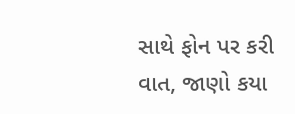સાથે ફોન પર કરી વાત, જાણો કયા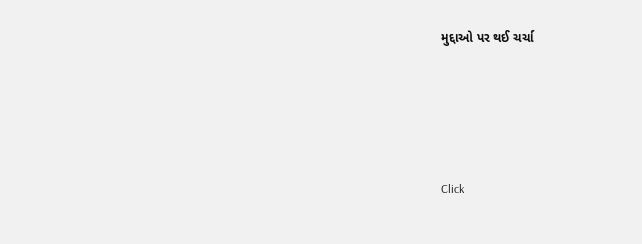મુદ્દાઓ પર થઈ ચર્ચા






Click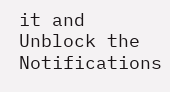it and Unblock the Notifications